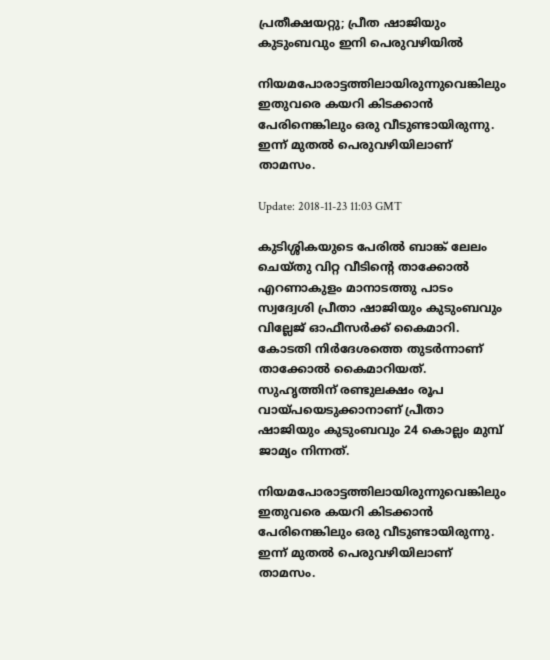പ്രതീക്ഷയറ്റു; പ്രീത ഷാജിയും കുടുംബവും ഇനി പെരുവഴിയില്‍

നിയമപോരാട്ടത്തിലായിരുന്നുവെങ്കിലും ഇതുവരെ കയറി കിടക്കാൻ പേരിനെങ്കിലും ഒരു വീടുണ്ടായിരുന്നു. ഇന്ന് മുതൽ പെരുവഴിയിലാണ് താമസം.

Update: 2018-11-23 11:03 GMT

കുടിശ്ശികയുടെ പേരിൽ ബാങ്ക് ലേലം ചെയ്തു വിറ്റ വീടിന്റെ താക്കോൽ എറണാകുളം മാനാടത്തു പാടം സ്വദ്വേശി പ്രീതാ ഷാജിയും കുടുംബവും വില്ലേജ് ഓഫീസർക്ക് കൈമാറി. കോടതി നിർദേശത്തെ തുടർന്നാണ് താക്കോൽ കൈമാറിയത്. സുഹൃത്തിന് രണ്ടുലക്ഷം രൂപ വായ്പയെടുക്കാനാണ് പ്രീതാ ഷാജിയും കുടുംബവും 24 കൊല്ലം മുമ്പ് ജാമ്യം നിന്നത്.

നിയമപോരാട്ടത്തിലായിരുന്നുവെങ്കിലും ഇതുവരെ കയറി കിടക്കാൻ പേരിനെങ്കിലും ഒരു വീടുണ്ടായിരുന്നു. ഇന്ന് മുതൽ പെരുവഴിയിലാണ് താമസം.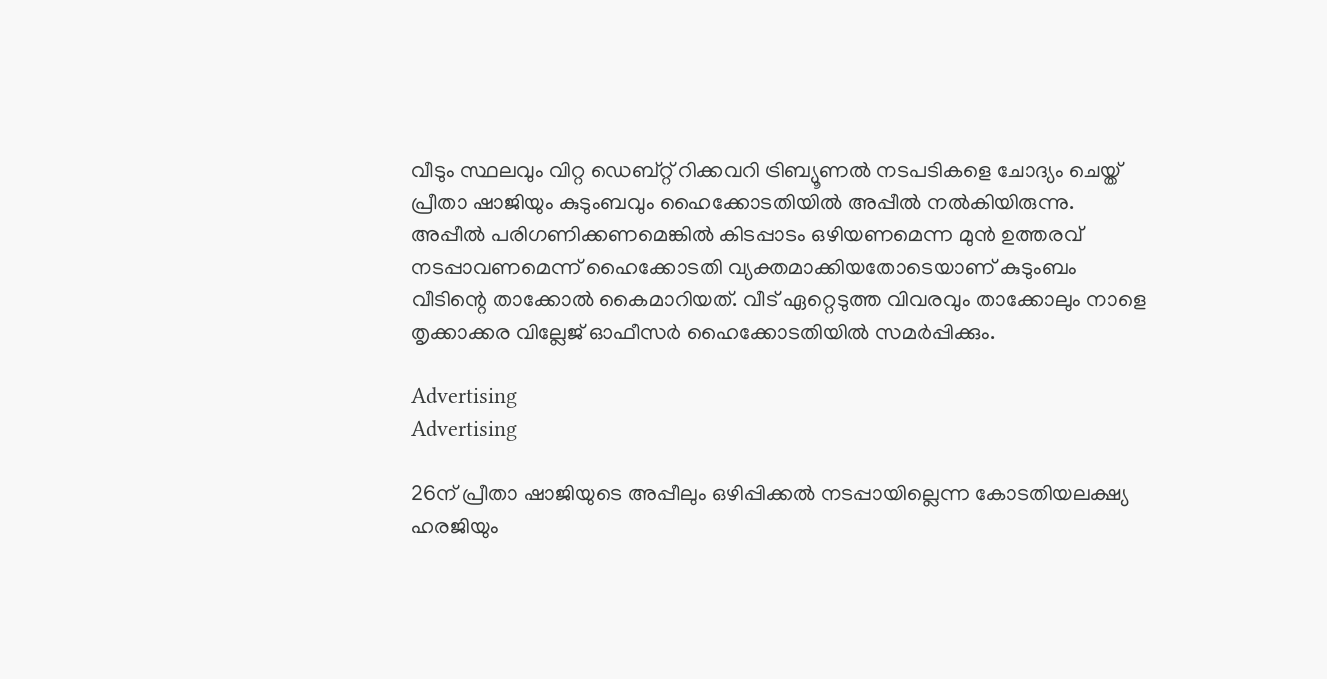വീടും സ്ഥലവും വിറ്റ ഡെബ്റ്റ് റിക്കവറി ട്രിബ്യൂണൽ നടപടികളെ ചോദ്യം ചെയ്ത് പ്രീതാ ഷാജിയും കുടുംബവും ഹൈക്കോടതിയിൽ അപ്പീൽ നൽകിയിരുന്നു. അപ്പീൽ പരിഗണിക്കണമെങ്കിൽ കിടപ്പാടം ഒഴിയണമെന്ന മുൻ ഉത്തരവ് നടപ്പാവണമെന്ന് ഹൈക്കോടതി വ്യക്തമാക്കിയതോടെയാണ് കുടുംബം വീടിന്റെ താക്കോൽ കൈമാറിയത്. വീട് ഏറ്റെടുത്ത വിവരവും താക്കോലും നാളെ തൃക്കാക്കര വില്ലേജ് ഓഫീസർ ഹൈക്കോടതിയിൽ സമർപ്പിക്കും.

Advertising
Advertising

26ന് പ്രീതാ ഷാജിയുടെ അപ്പീലും ഒഴിപ്പിക്കൽ നടപ്പായില്ലെന്ന കോടതിയലക്ഷ്യ ഹരജിയും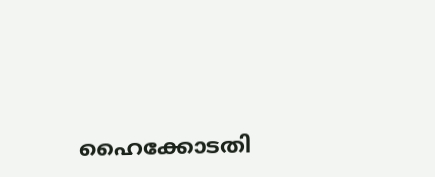ഹൈക്കോടതി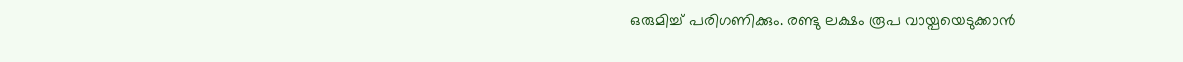ഒരുമിച്ച് പരിഗണിക്കും. രണ്ടു ലക്ഷം രൂപ വായ്പയെടുക്കാൻ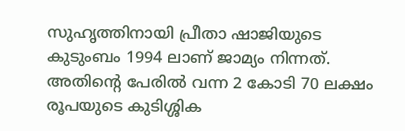സുഹൃത്തിനായി പ്രീതാ ഷാജിയുടെ കുടുംബം 1994 ലാണ് ജാമ്യം നിന്നത്. അതിന്റെ പേരിൽ വന്ന 2 കോടി 70 ലക്ഷം രൂപയുടെ കുടിശ്ശിക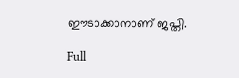ഈടാക്കാനാണ് ജപ്തി.

Full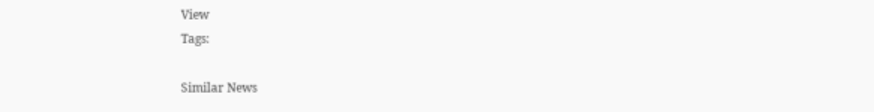View
Tags:

Similar News